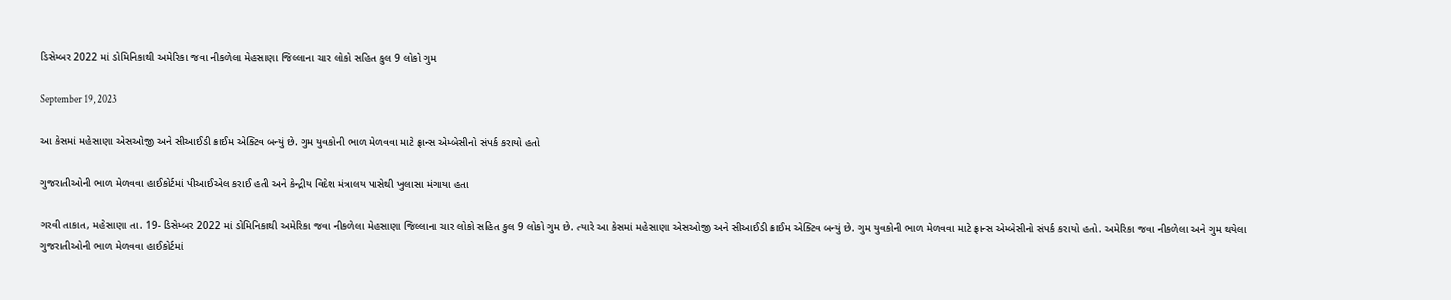ડિસેમ્બર 2022 માં ડોમિનિકાથી અમેરિકા જવા નીકળેલા મેહસાણા જિલ્લાના ચાર લોકો સહિત કુલ 9 લોકો ગુમ

September 19, 2023

આ કેસમાં મહેસાણા એસઓજી અને સીઆઈડી ક્રાઈમ એક્ટિવ બન્યું છે. ગુમ યુવકોની ભાળ મેળવવા માટે ફ્રાન્સ એમ્બેસીનો સંપર્ક કરાયો હતો

ગુજરાતીઓની ભાળ મેળવવા હાઈકોર્ટમાં પીઆઈએલ કરાઈ હતી અને કેન્દ્રીય વિદેશ મંત્રાલય પાસેથી ખુલાસા મંગાયા હતા

ગરવી તાકાત, મહેસાણા તા. 19- ડિસેમ્બર 2022 માં ડોમિનિકાથી અમેરિકા જવા નીકળેલા મેહસાણા જિલ્લાના ચાર લોકો સહિત કુલ 9 લોકો ગુમ છે. ત્યારે આ કેસમાં મહેસાણા એસઓજી અને સીઆઈડી ક્રાઈમ એક્ટિવ બન્યું છે. ગુમ યુવકોની ભાળ મેળવવા માટે ફ્રાન્સ એમ્બેસીનો સંપર્ક કરાયો હતો. અમેરિકા જવા નીકળેલા અને ગુમ થયેલા ગુજરાતીઓની ભાળ મેળવવા હાઈકોર્ટમાં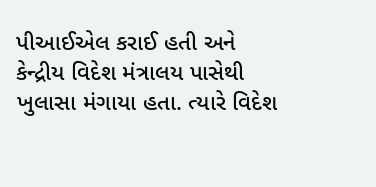પીઆઈએલ કરાઈ હતી અને કેન્દ્રીય વિદેશ મંત્રાલય પાસેથી ખુલાસા મંગાયા હતા. ત્યારે વિદેશ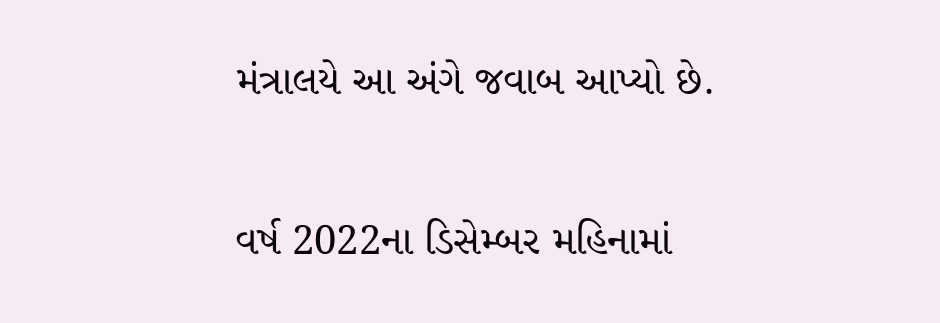મંત્રાલયે આ અંગે જવાબ આપ્યો છે.

વર્ષ 2022ના ડિસેમ્બર મહિનામાં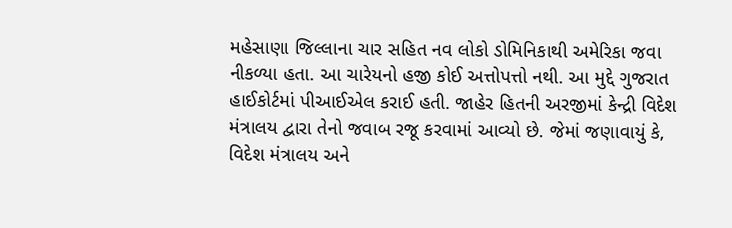મહેસાણા જિલ્લાના ચાર સહિત નવ લોકો ડોમિનિકાથી અમેરિકા જવા નીકળ્યા હતા. આ ચારેયનો હજી કોઈ અત્તોપત્તો નથી. આ મુદ્દે ગુજરાત હાઈકોર્ટમાં પીઆઈએલ કરાઈ હતી. જાહેર હિતની અરજીમાં કેન્દ્રી વિદેશ મંત્રાલય દ્વારા તેનો જવાબ રજૂ કરવામાં આવ્યો છે. જેમાં જણાવાયું કે, વિદેશ મંત્રાલય અને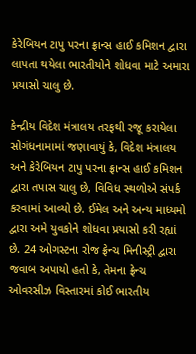કેરેબિયન ટાપુ પરના ફ્રાન્સ હાઈ કમિશન દ્વારા લાપતા થયેલા ભારતીયોને શોધવા માટે અમારા પ્રયાસો ચાલુ છે.

કેન્દ્રીય વિદેશ મંત્રાલય તરફથી રજૂ કરાયેલા સોગંધનામામાં જણાવાયું કે, વિદેશ મંત્રાલય અને કેરેબિયન ટાપુ પરના ફ્રાન્સ હાઈ કમિશન દ્વારા તપાસ ચાલુ છે, વિવિધ સ્થળોએ સંપર્ક કરવામાં આવ્યો છે. ઈમેલ અને અન્ય માધ્યમો દ્વારા અમે યુવકોને શોધવા પ્રયાસો કરી રહ્યાં છે. 24 ઓગસ્ટના રોજ ફ્રેન્ચ મિનીસ્ટ્રી દ્વારા જવાબ અપાયો હતો કે, તેમના ફ્રેન્ચ ઓવરસીઝ વિસ્તારમાં કોઈ ભારતીય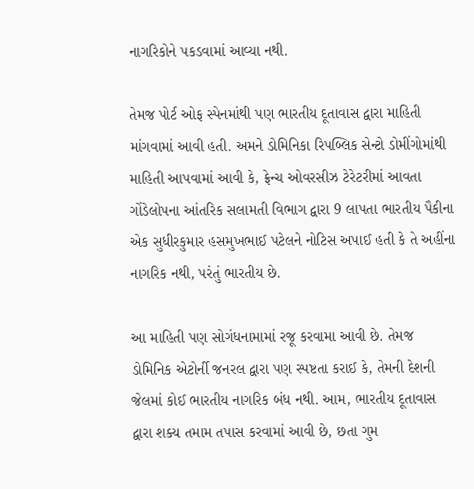નાગરિકોને પકડવામાં આવ્યા નથી.

તેમજ પોર્ટ ઓફ સ્પેનમાંથી પણ ભારતીય દૂતાવાસ દ્વારા માહિતી માંગવામાં આવી હતી. અમને ડોમિનિકા રિપબ્લિક સેન્ટો ડોમીંગોમાંથી માહિતી આપવામાં આવી કે, ફ્રેન્ચ ઓવરસીઝ ટેરેટરીમાં આવતા ગોંડેલોપના આંતરિક સલામતી વિભાગ દ્વારા 9 લાપતા ભારતીય પૈકીના એક સુધીરકુમાર હસમુખભાઈ પટેલને નોટિસ અપાઈ હતી કે તે અહીંના નાગરિક નથી, પરંતું ભારતીય છે.

આ માહિતી પણ સોગંધનામામાં રજૂ કરવામા આવી છે. તેમજ ડોમિનિક એટોર્ની જનરલ દ્વારા પણ સ્પષ્ટતા કરાઈ કે, તેમની દેશની જેલમાં કોઈ ભારતીય નાગરિક બંધ નથી. આમ, ભારતીય દૂતાવાસ દ્વારા શક્ય તમામ તપાસ કરવામાં આવી છે, છતા ગુમ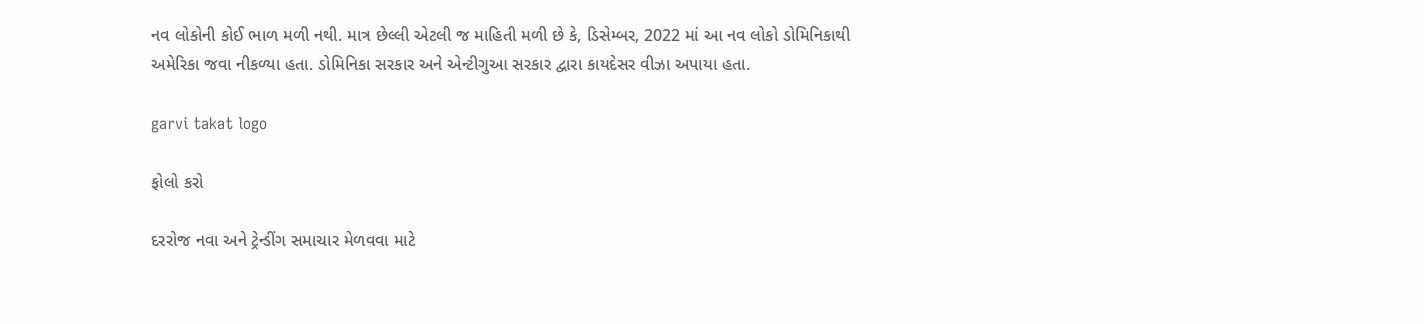નવ લોકોની કોઈ ભાળ મળી નથી. માત્ર છેલ્લી એટલી જ માહિતી મળી છે કે, ડિસેમ્બર, 2022 માં આ નવ લોકો ડોમિનિકાથી અમેરિકા જવા નીકળ્યા હતા. ડોમિનિકા સરકાર અને એન્ટીગુઆ સરકાર દ્વારા કાયદેસર વીઝા અપાયા હતા.

garvi takat logo

ફોલો કરો

દરરોજ નવા અને ટ્રેન્ડીંગ સમાચાર મેળવવા માટે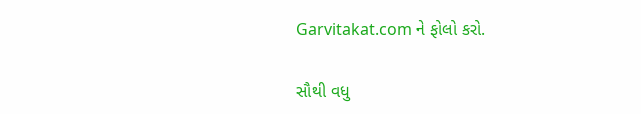Garvitakat.com ને ફોલો કરો.

સૌથી વધુ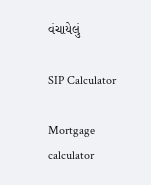વંચાયેલું

SIP Calculator

Mortgage calculator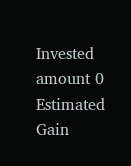Invested amount 0
Estimated Gain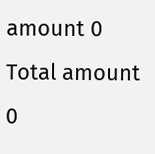amount 0
Total amount 0